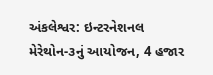અંકલેશ્વર: ઇન્ટરનેશનલ મેરેથોન-૩નું આયોજન, 4 હજાર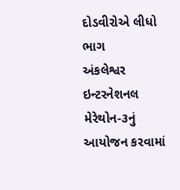દોડવીરોએ લીધો ભાગ
અંકલેશ્વર ઇન્ટરનેશનલ મેરેથોન-૩નું આયોજન કરવામાં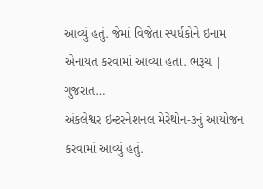આવ્યું હતું. જેમાં વિજેતા સ્પર્ધકોને ઇનામ એનાયત કરવામાં આવ્યા હતા. ભરૂચ | ગુજરાત…
અંકલેશ્વર ઇન્ટરનેશનલ મેરેથોન-૩નું આયોજન કરવામાં આવ્યું હતું.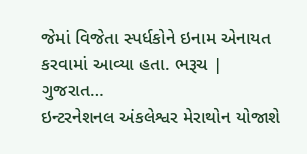જેમાં વિજેતા સ્પર્ધકોને ઇનામ એનાયત કરવામાં આવ્યા હતા. ભરૂચ | ગુજરાત…
ઇન્ટરનેશનલ અંકલેશ્વર મેરાથોન યોજાશે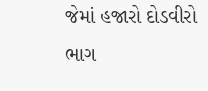જેમાં હજારો દોડવીરો ભાગ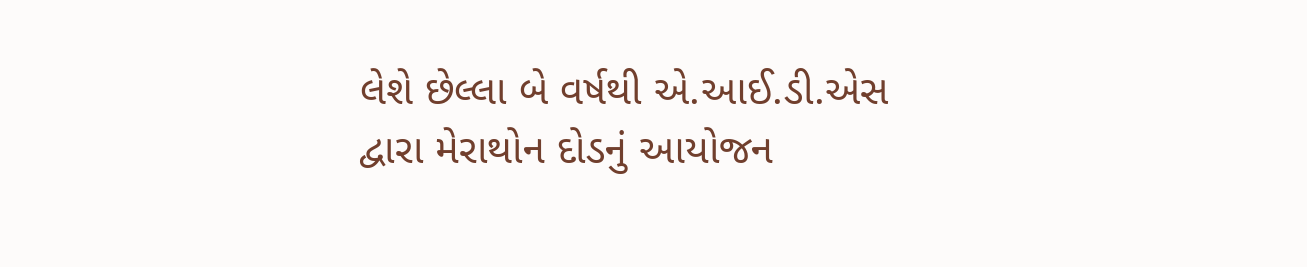લેશે છેલ્લા બે વર્ષથી એ.આઈ.ડી.એસ દ્વારા મેરાથોન દોડનું આયોજન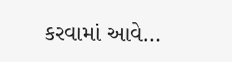કરવામાં આવે…